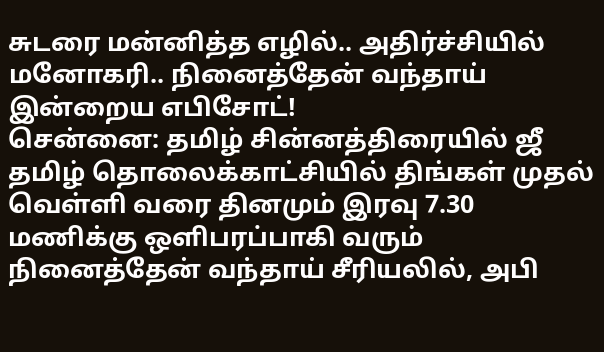சுடரை மன்னித்த எழில்.. அதிர்ச்சியில் மனோகரி.. நினைத்தேன் வந்தாய் இன்றைய எபிசோட்!
சென்னை: தமிழ் சின்னத்திரையில் ஜீ தமிழ் தொலைக்காட்சியில் திங்கள் முதல் வெள்ளி வரை தினமும் இரவு 7.30 மணிக்கு ஒளிபரப்பாகி வரும் நினைத்தேன் வந்தாய் சீரியலில், அபி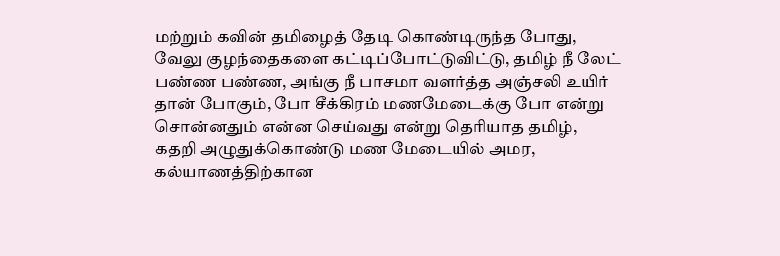மற்றும் கவின் தமிழைத் தேடி கொண்டிருந்த போது, வேலு குழந்தைகளை கட்டிப்போட்டுவிட்டு, தமிழ் நீ லேட் பண்ண பண்ண, அங்கு நீ பாசமா வளர்த்த அஞ்சலி உயிர் தான் போகும், போ சீக்கிரம் மணமேடைக்கு போ என்று சொன்னதும் என்ன செய்வது என்று தெரியாத தமிழ், கதறி அழுதுக்கொண்டு மண மேடையில் அமர, கல்யாணத்திற்கான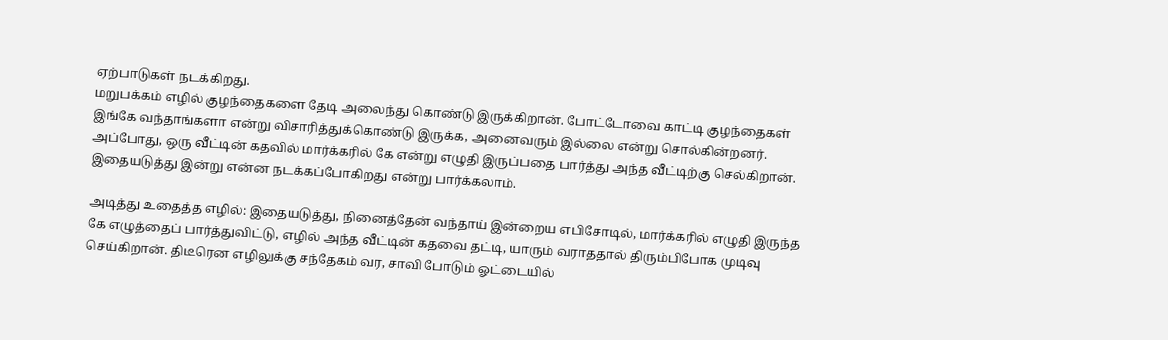ஏற்பாடுகள் நடக்கிறது.
மறுபக்கம் எழில் குழந்தைகளை தேடி அலைந்து கொண்டு இருக்கிறான். போட்டோவை காட்டி குழந்தைகள் இங்கே வந்தாங்களா என்று விசாரித்துக்கொண்டு இருக்க, அனைவரும் இல்லை என்று சொல்கின்றனர். அப்போது, ஒரு வீட்டின் கதவில் மார்க்கரில் கே என்று எழுதி இருப்பதை பார்த்து அந்த வீட்டிற்கு செல்கிறான். இதையடுத்து இன்று என்ன நடக்கப்போகிறது என்று பார்க்கலாம்.

அடித்து உதைத்த எழில்: இதையடுத்து, நினைத்தேன் வந்தாய் இன்றைய எபிசோடில், மார்க்கரில் எழுதி இருந்த கே எழுத்தைப் பார்த்துவிட்டு, எழில் அந்த வீட்டின் கதவை தட்டி, யாரும் வராததால் திரும்பிபோக முடிவு செய்கிறான். திடீரென எழிலுக்கு சந்தேகம் வர, சாவி போடும் ஓட்டையில்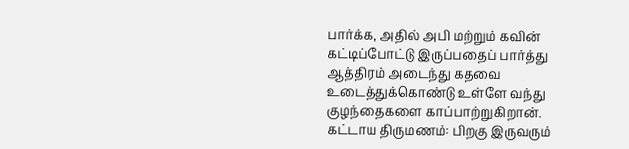பார்க்க, அதில் அபி மற்றும் கவின் கட்டிப்போட்டு இருப்பதைப் பார்த்து ஆத்திரம் அடைந்து கதவை உடைத்துக்கொண்டு உள்ளே வந்து குழந்தைகளை காப்பாற்றுகிறான்.
கட்டாய திருமணம்: பிறகு இருவரும்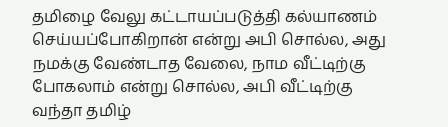தமிழை வேலு கட்டாயப்படுத்தி கல்யாணம் செய்யப்போகிறான் என்று அபி சொல்ல, அது நமக்கு வேண்டாத வேலை, நாம வீட்டிற்கு போகலாம் என்று சொல்ல, அபி வீட்டிற்கு வந்தா தமிழ்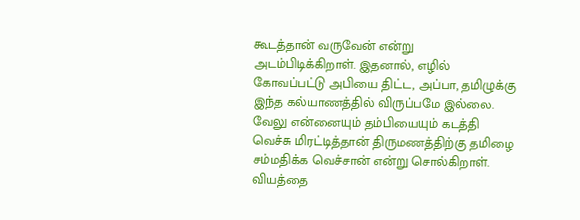கூடத்தான் வருவேன் என்று அடம்பிடிக்கிறாள். இதனால், எழில் கோவப்பட்டு அபியை திட்ட, அப்பா, தமிழுக்கு இந்த கல்யாணத்தில் விருப்பமே இல்லை. வேலு என்னையும் தம்பியையும் கடத்தி வெச்சு மிரட்டித்தான் திருமணத்திற்கு தமிழை சம்மதிக்க வெச்சான் என்று சொல்கிறாள். வியத்தை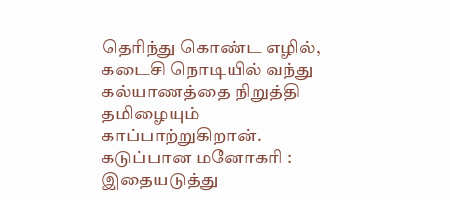தெரிந்து கொண்ட எழில், கடைசி நொடியில் வந்து கல்யாணத்தை நிறுத்தி தமிழையும் காப்பாற்றுகிறான்.
கடுப்பான மனோகரி : இதையடுத்து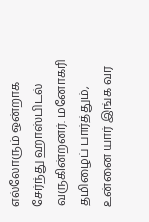எல்லோரும் ஒன்றாக சேர்ந்து ஹாஸ்பிடல் வருகின்றனர். மனோகரி தமிழைப் பார்த்தும், உன்னை யார் இங்க வர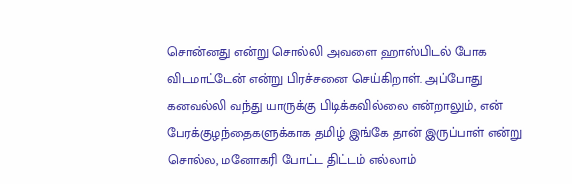சொன்னது என்று சொல்லி அவளை ஹாஸ்பிடல் போக விடமாட்டேன் என்று பிரச்சனை செய்கிறாள். அப்போது கனவல்லி வந்து யாருக்கு பிடிக்கவில்லை என்றாலும், என் பேரக்குழந்தைகளுக்காக தமிழ் இங்கே தான் இருப்பாள் என்று சொல்ல, மனோகரி போட்ட திட்டம் எல்லாம்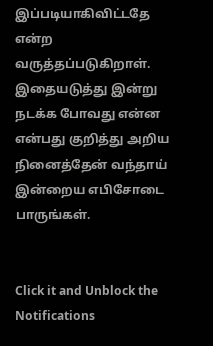இப்படியாகிவிட்டதே என்ற வருத்தப்படுகிறாள். இதையடுத்து இன்று நடக்க போவது என்ன என்பது குறித்து அறிய நினைத்தேன் வந்தாய் இன்றைய எபிசோடை பாருங்கள்.


Click it and Unblock the Notifications